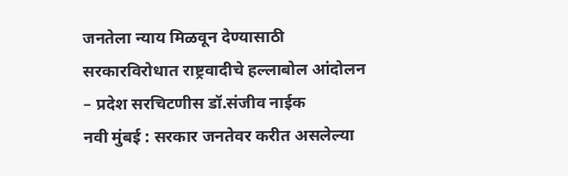जनतेला न्याय मिळवून देण्यासाठी सरकारविरोधात राष्ट्रवादीचे हल्लाबोल आंदोलन – प्रदेश सरचिटणीस डॉ.संजीव नाईक
नवी मुंबई : सरकार जनतेवर करीत असलेल्या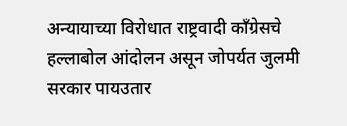अन्यायाच्या विरोधात राष्ट्रवादी कॉंग्रेसचे हल्लाबोल आंदोलन असून जोपर्यत जुलमी सरकार पायउतार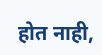होत नाही,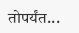तोपर्यंत...